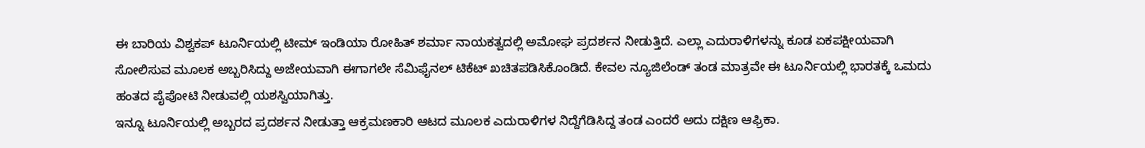ಈ ಬಾರಿಯ ವಿಶ್ವಕಪ್ ಟೂರ್ನಿಯಲ್ಲಿ ಟೀಮ್ ಇಂಡಿಯಾ ರೋಹಿತ್ ಶರ್ಮಾ ನಾಯಕತ್ವದಲ್ಲಿ ಅಮೋಘ ಪ್ರದರ್ಶನ ನೀಡುತ್ತಿದೆ. ಎಲ್ಲಾ ಎದುರಾಳಿಗಳನ್ನು ಕೂಡ ಏಕಪಕ್ಷೀಯವಾಗಿ ಸೋಲಿಸುವ ಮೂಲಕ ಅಬ್ಬರಿಸಿದ್ದು ಅಜೇಯವಾಗಿ ಈಗಾಗಲೇ ಸೆಮಿಫೈನಲ್ ಟಿಕೆಟ್ ಖಚಿತಪಡಿಸಿಕೊಂಡಿದೆ. ಕೇವಲ ನ್ಯೂಜಿಲೆಂಡ್ ತಂಡ ಮಾತ್ರವೇ ಈ ಟೂರ್ನಿಯಲ್ಲಿ ಭಾರತಕ್ಕೆ ಒಮದು ಹಂತದ ಪೈಪೋಟಿ ನೀಡುವಲ್ಲಿ ಯಶಸ್ವಿಯಾಗಿತ್ತು.
ಇನ್ನೂ ಟೂರ್ನಿಯಲ್ಲಿ ಅಬ್ಬರದ ಪ್ರದರ್ಶನ ನೀಡುತ್ತಾ ಆಕ್ರಮಣಕಾರಿ ಆಟದ ಮೂಲಕ ಎದುರಾಳಿಗಳ ನಿದ್ದೆಗೆಡಿಸಿದ್ದ ತಂಡ ಎಂದರೆ ಅದು ದಕ್ಷಿಣ ಆಫ್ರಿಕಾ.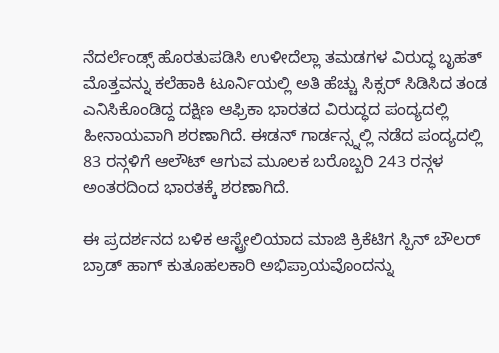ನೆದರ್ಲೆಂಡ್ಸ್ ಹೊರತುಪಡಿಸಿ ಉಳೀದೆಲ್ಲಾ ತಮಡಗಳ ವಿರುದ್ಧ ಬೃಹತ್ ಮೊತ್ತವನ್ನು ಕಲೆಹಾಕಿ ಟೂರ್ನಿಯಲ್ಲಿ ಅತಿ ಹೆಚ್ಚು ಸಿಕ್ಸರ್ ಸಿಡಿಸಿದ ತಂಡ ಎನಿಸಿಕೊಂಡಿದ್ದ ದಕ್ಷಿಣ ಆಫ್ರಿಕಾ ಭಾರತದ ವಿರುದ್ಧದ ಪಂದ್ಯದಲ್ಲಿ ಹೀನಾಯವಾಗಿ ಶರಣಾಗಿದೆ. ಈಡನ್ ಗಾರ್ಡನ್ಸ್ನಲ್ಲಿ ನಡೆದ ಪಂದ್ಯದಲ್ಲಿ 83 ರನ್ಗಳಿಗೆ ಆಲೌಟ್ ಆಗುವ ಮೂಲಕ ಬರೊಬ್ಬರಿ 243 ರನ್ಗಳ ಅಂತರದಿಂದ ಭಾರತಕ್ಕೆ ಶರಣಾಗಿದೆ.

ಈ ಪ್ರದರ್ಶನದ ಬಳಿಕ ಆಸ್ಟ್ರೇಲಿಯಾದ ಮಾಜಿ ಕ್ರಿಕೆಟಿಗ ಸ್ಪಿನ್ ಬೌಲರ್ ಬ್ರಾಡ್ ಹಾಗ್ ಕುತೂಹಲಕಾರಿ ಅಭಿಪ್ರಾಯವೊಂದನ್ನು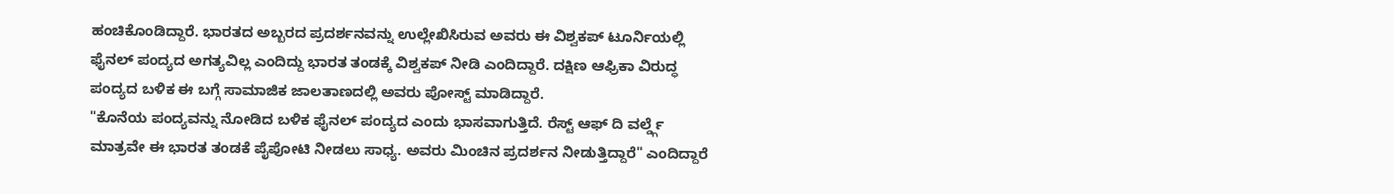ಹಂಚಿಕೊಂಡಿದ್ದಾರೆ. ಭಾರತದ ಅಬ್ಬರದ ಪ್ರದರ್ಶನವನ್ನು ಉಲ್ಲೇಖಿಸಿರುವ ಅವರು ಈ ವಿಶ್ವಕಪ್ ಟೂರ್ನಿಯಲ್ಲಿ ಫೈನಲ್ ಪಂದ್ಯದ ಅಗತ್ಯವಿಲ್ಲ ಎಂದಿದ್ದು ಭಾರತ ತಂಡಕ್ಕೆ ವಿಶ್ವಕಪ್ ನೀಡಿ ಎಂದಿದ್ದಾರೆ. ದಕ್ಷಿಣ ಆಫ್ರಿಕಾ ವಿರುದ್ಧ ಪಂದ್ಯದ ಬಳಿಕ ಈ ಬಗ್ಗೆ ಸಾಮಾಜಿಕ ಜಾಲತಾಣದಲ್ಲಿ ಅವರು ಪೋಸ್ಟ್ ಮಾಡಿದ್ದಾರೆ.
"ಕೊನೆಯ ಪಂದ್ಯವನ್ನು ನೋಡಿದ ಬಳಿಕ ಫೈನಲ್ ಪಂದ್ಯದ ಎಂದು ಭಾಸವಾಗುತ್ತಿದೆ. ರೆಸ್ಟ್ ಆಫ್ ದಿ ವರ್ಲ್ಡ್ಗೆ ಮಾತ್ರವೇ ಈ ಭಾರತ ತಂಡಕೆ ಪೈಪೋಟಿ ನೀಡಲು ಸಾಧ್ಯ. ಅವರು ಮಿಂಚಿನ ಪ್ರದರ್ಶನ ನೀಡುತ್ತಿದ್ದಾರೆ" ಎಂದಿದ್ದಾರೆ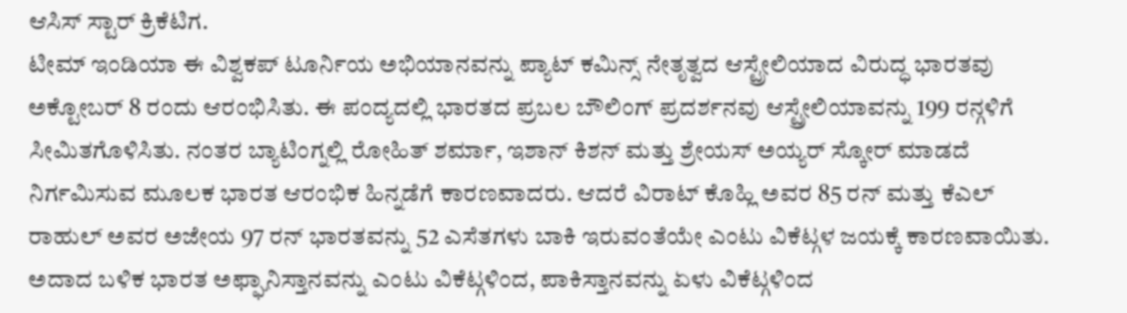ಆಸಿಸ್ ಸ್ಟಾರ್ ಕ್ರಿಕೆಟಿಗ.
ಟೀಮ್ ಇಂಡಿಯಾ ಈ ವಿಶ್ವಕಪ್ ಟೂರ್ನಿಯ ಅಭಿಯಾನವನ್ನು ಪ್ಯಾಟ್ ಕಮಿನ್ಸ್ ನೇತೃತ್ವದ ಆಸ್ಟ್ರೇಲಿಯಾದ ವಿರುದ್ಧ ಭಾರತವು ಅಕ್ಟೋಬರ್ 8 ರಂದು ಆರಂಭಿಸಿತು. ಈ ಪಂದ್ಯದಲ್ಲಿ ಭಾರತದ ಪ್ರಬಲ ಬೌಲಿಂಗ್ ಪ್ರದರ್ಶನವು ಆಸ್ಟ್ರೇಲಿಯಾವನ್ನು 199 ರನ್ಗಳಿಗೆ ಸೀಮಿತಗೊಳಿಸಿತು. ನಂತರ ಬ್ಯಾಟಿಂಗ್ನಲ್ಲಿ ರೋಹಿತ್ ಶರ್ಮಾ, ಇಶಾನ್ ಕಿಶನ್ ಮತ್ತು ಶ್ರೇಯಸ್ ಅಯ್ಯರ್ ಸ್ಕೋರ್ ಮಾಡದೆ ನಿರ್ಗಮಿಸುವ ಮೂಲಕ ಭಾರತ ಆರಂಭಿಕ ಹಿನ್ನಡೆಗೆ ಕಾರಣವಾದರು. ಆದರೆ ವಿರಾಟ್ ಕೊಹ್ಲಿ ಅವರ 85 ರನ್ ಮತ್ತು ಕೆಎಲ್ ರಾಹುಲ್ ಅವರ ಅಜೇಯ 97 ರನ್ ಭಾರತವನ್ನು 52 ಎಸೆತಗಳು ಬಾಕಿ ಇರುವಂತೆಯೇ ಎಂಟು ವಿಕೆಟ್ಗಳ ಜಯಕ್ಕೆ ಕಾರಣವಾಯಿತು.
ಅದಾದ ಬಳಿಕ ಭಾರತ ಅಫ್ಘಾನಿಸ್ತಾನವನ್ನು ಎಂಟು ವಿಕೆಟ್ಗಳಿಂದ, ಪಾಕಿಸ್ತಾನವನ್ನು ಏಳು ವಿಕೆಟ್ಗಳಿಂದ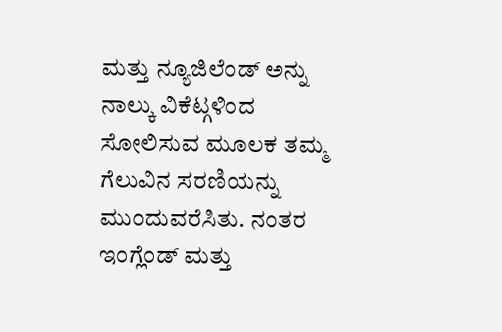ಮತ್ತು ನ್ಯೂಜಿಲೆಂಡ್ ಅನ್ನು ನಾಲ್ಕು ವಿಕೆಟ್ಗಳಿಂದ ಸೋಲಿಸುವ ಮೂಲಕ ತಮ್ಮ ಗೆಲುವಿನ ಸರಣಿಯನ್ನು ಮುಂದುವರೆಸಿತು. ನಂತರ ಇಂಗ್ಲೆಂಡ್ ಮತ್ತು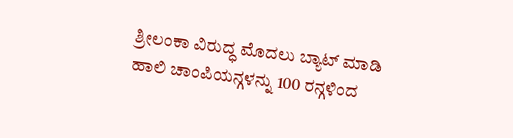ಶ್ರೀಲಂಕಾ ವಿರುದ್ಧ ಮೊದಲು ಬ್ಯಾಟ್ ಮಾಡಿ ಹಾಲಿ ಚಾಂಪಿಯನ್ಗಳನ್ನು 100 ರನ್ಗಳಿಂದ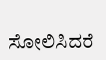ಸೋಲಿಸಿದರೆ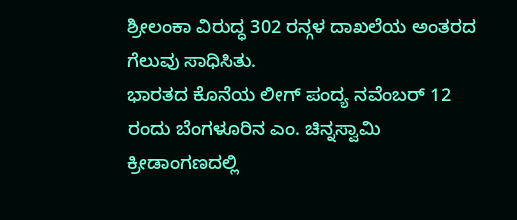ಶ್ರೀಲಂಕಾ ವಿರುದ್ಧ 302 ರನ್ಗಳ ದಾಖಲೆಯ ಅಂತರದ ಗೆಲುವು ಸಾಧಿಸಿತು.
ಭಾರತದ ಕೊನೆಯ ಲೀಗ್ ಪಂದ್ಯ ನವೆಂಬರ್ 12 ರಂದು ಬೆಂಗಳೂರಿನ ಎಂ. ಚಿನ್ನಸ್ವಾಮಿ ಕ್ರೀಡಾಂಗಣದಲ್ಲಿ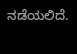ನಡೆಯಲಿದೆ.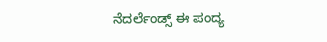ನೆದರ್ಲೆಂಡ್ಸ್ ಈ ಪಂದ್ಯ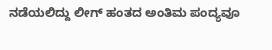ನಡೆಯಲಿದ್ದು ಲೀಗ್ ಹಂತದ ಅಂತಿಮ ಪಂದ್ಯವೂ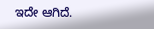ಇದೇ ಆಗಿದೆ.